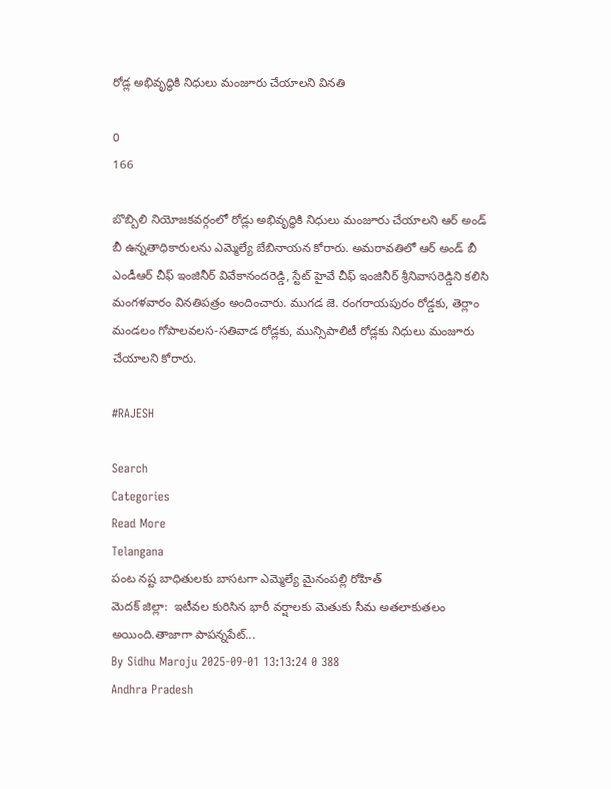రోడ్ల అభివృద్ధికి నిధులు మంజూరు చేయాలని వినతి

0
166

బొబ్బిలి నియోజకవర్గంలో రోడ్లు అభివృద్ధికి నిధులు మంజూరు చేయాలని ఆర్ అండ్ బీ ఉన్నతాధికారులను ఎమ్మెల్యే బేబినాయన కోరారు. అమరావతిలో ఆర్ అండ్ బీ ఎండీఆర్ చీఫ్ ఇంజినీర్ వివేకానందరెడ్డి, స్టేట్ హైవే చీఫ్ ఇంజినీర్ శ్రీనివాసరెడ్డిని కలిసి మంగళవారం వినతిపత్రం అందించారు. ముగడ జె. రంగరాయపురం రోడ్డకు, తెర్లాం మండలం గోపాలవలస-సతివాడ రోడ్లకు, మున్సిపాలిటీ రోడ్లకు నిధులు మంజూరు చేయాలని కోరారు.

#RAJESH

Search
Categories
Read More
Telangana
పంట నష్ట బాధితులకు బాసటగా ఎమ్మెల్యే మైనంపల్లి రోహిత్
మెదక్ జిల్లా:  ఇటీవల కురిసిన భారీ వర్షాలకు మెతుకు సీమ అతలాకుతలం అయింది.తాజాగా పాపన్నపేట్...
By Sidhu Maroju 2025-09-01 13:13:24 0 388
Andhra Pradesh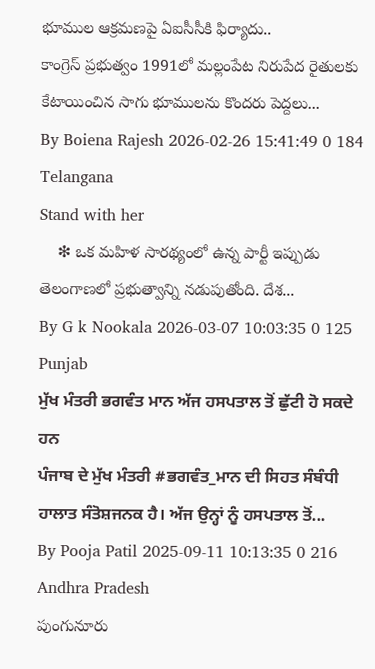భూముల ఆక్రమణపై ఏఐసీసీకి ఫిర్యాదు..
కాంగ్రెస్ ప్రభుత్వం 1991లో మల్లంపేట నిరుపేద రైతులకు కేటాయించిన సాగు భూములను కొందరు పెద్దలు...
By Boiena Rajesh 2026-02-26 15:41:49 0 184
Telangana
Stand with her
    ❇ ఒక మహిళ సారథ్యంలో ఉన్న పార్టీ ఇప్పుడు తెలంగాణలో ప్రభుత్వాన్ని నడుపుతోంది. దేశ...
By G k Nookala 2026-03-07 10:03:35 0 125
Punjab
ਮੁੱਖ ਮੰਤਰੀ ਭਗਵੰਤ ਮਾਨ ਅੱਜ ਹਸਪਤਾਲ ਤੋਂ ਛੁੱਟੀ ਹੋ ਸਕਦੇ ਹਨ
ਪੰਜਾਬ ਦੇ ਮੁੱਖ ਮੰਤਰੀ #ਭਗਵੰਤ_ਮਾਨ ਦੀ ਸਿਹਤ ਸੰਬੰਧੀ ਹਾਲਾਤ ਸੰਤੋਸ਼ਜਨਕ ਹੈ। ਅੱਜ ਉਨ੍ਹਾਂ ਨੂੰ ਹਸਪਤਾਲ ਤੋਂ...
By Pooja Patil 2025-09-11 10:13:35 0 216
Andhra Pradesh
పుంగునూరు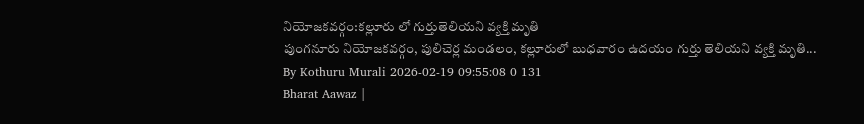నియోజకవర్గం:కల్లూరు లో గుర్తుతెలియని వ్యక్తి మృతి
పుంగనూరు నియోజకవర్గం, పులిచెర్ల మండలం, కల్లూరులో బుధవారం ఉదయం గుర్తు తెలియని వ్యక్తి మృతి...
By Kothuru Murali 2026-02-19 09:55:08 0 131
Bharat Aawaz |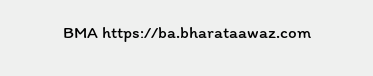BMA https://ba.bharataawaz.com